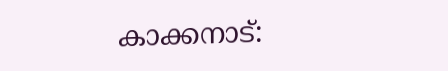കാക്കനാട്: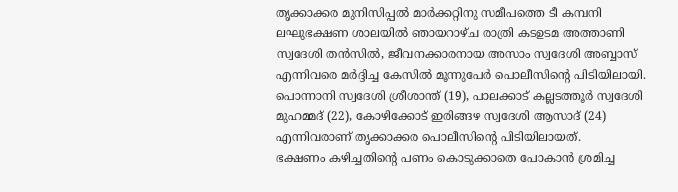തൃക്കാക്കര മുനിസിപ്പൽ മാർക്കറ്റിനു സമീപത്തെ ടീ കമ്പനി ലഘുഭക്ഷണ ശാലയിൽ ഞായറാഴ്ച രാത്രി കടഉടമ അത്താണി സ്വദേശി തൻസിൽ, ജീവനക്കാരനായ അസാം സ്വദേശി അബ്ബാസ് എന്നിവരെ മർദ്ദിച്ച കേസിൽ മൂന്നുപേർ പൊലീസിന്റെ പിടിയിലായി. പൊന്നാനി സ്വദേശി ശ്രീശാന്ത് (19), പാലക്കാട് കല്ലടത്തൂർ സ്വദേശി മുഹമ്മദ് (22), കോഴിക്കോട് ഇരിങ്ങഴ സ്വദേശി ആസാദ് (24) എന്നിവരാണ് തൃക്കാക്കര പൊലീസിന്റെ പിടിയിലായത്.
ഭക്ഷണം കഴിച്ചതിന്റെ പണം കൊടുക്കാതെ പോകാൻ ശ്രമിച്ച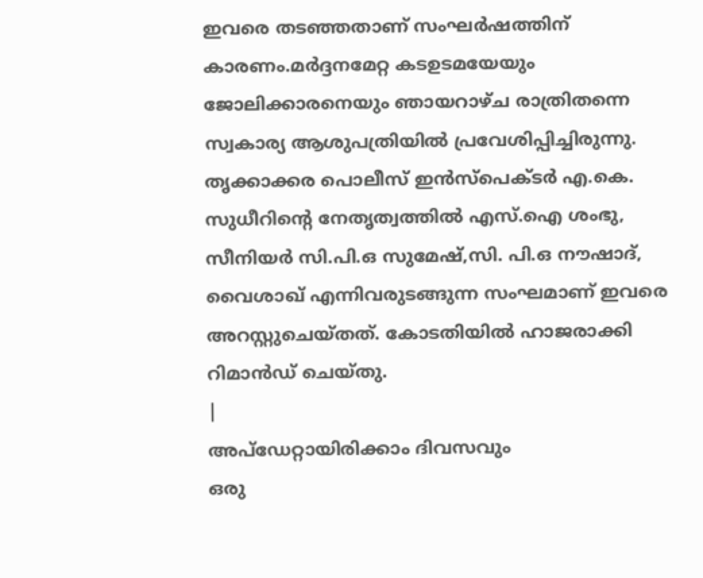ഇവരെ തടഞ്ഞതാണ് സംഘർഷത്തിന് കാരണം.മർദ്ദനമേറ്റ കടഉടമയേയും ജോലിക്കാരനെയും ഞായറാഴ്ച രാത്രിതന്നെ സ്വകാര്യ ആശുപത്രിയിൽ പ്രവേശിപ്പിച്ചിരുന്നു.
തൃക്കാക്കര പൊലീസ് ഇൻസ്പെക്ടർ എ.കെ. സുധീറിന്റെ നേതൃത്വത്തിൽ എസ്.ഐ ശംഭു, സീനിയർ സി.പി.ഒ സുമേഷ്,സി. പി.ഒ നൗഷാദ്, വൈശാഖ് എന്നിവരുടങ്ങുന്ന സംഘമാണ് ഇവരെ അറസ്റ്റുചെയ്തത്. കോടതിയിൽ ഹാജരാക്കി റിമാൻഡ് ചെയ്തു.
|
അപ്ഡേറ്റായിരിക്കാം ദിവസവും
ഒരു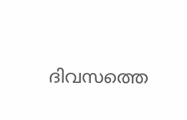ദിവസത്തെ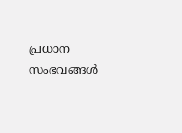പ്രധാന സംഭവങ്ങൾ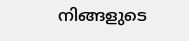നിങ്ങളുടെ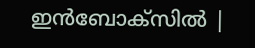ഇൻബോക്സിൽ |